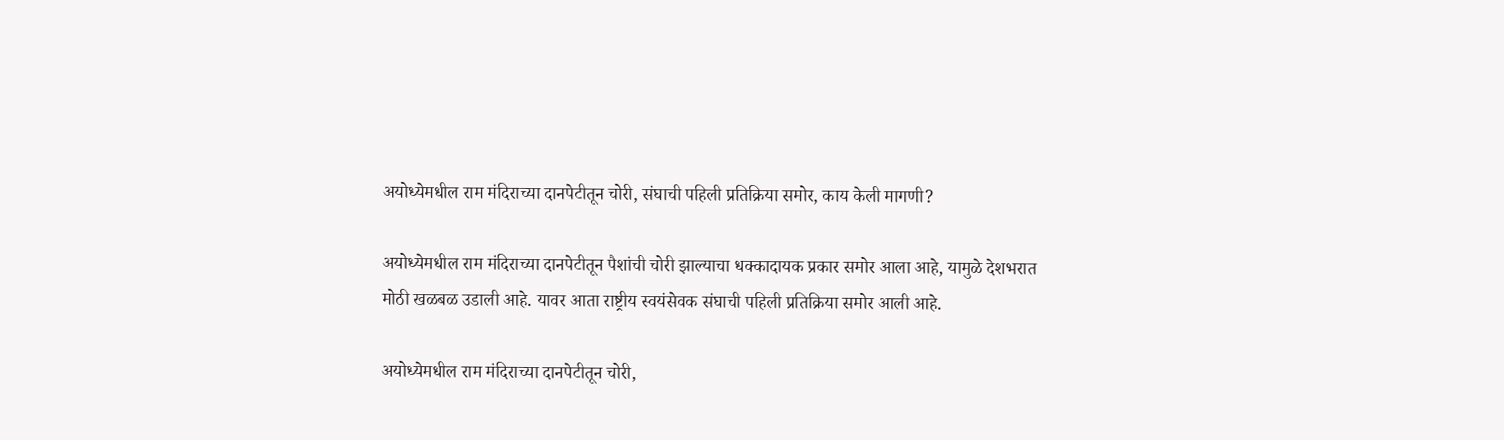अयोध्येमधील राम मंदिराच्या दानपेटीतून चोरी, संघाची पहिली प्रतिक्रिया समोर, काय केली मागणी?

अयोध्येमधील राम मंदिराच्या दानपेटीतून पैशांची चोरी झाल्याचा धक्कादायक प्रकार समोर आला आहे, यामुळे देशभरात मोठी खळबळ उडाली आहे. यावर आता राष्ट्रीय स्वयंसेवक संघाची पहिली प्रतिक्रिया समोर आली आहे.

अयोध्येमधील राम मंदिराच्या दानपेटीतून चोरी,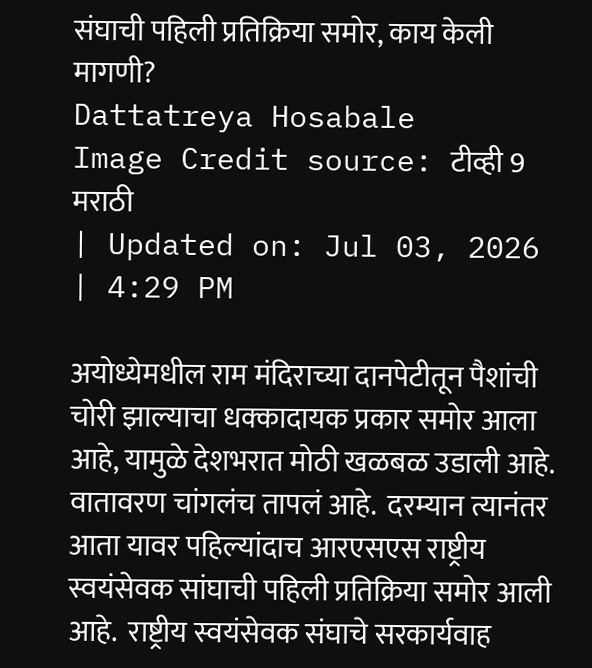संघाची पहिली प्रतिक्रिया समोर, काय केली मागणी?
Dattatreya Hosabale
Image Credit source: टीव्ही 9 मराठी
| Updated on: Jul 03, 2026 | 4:29 PM

अयोध्येमधील राम मंदिराच्या दानपेटीतून पैशांची चोरी झाल्याचा धक्कादायक प्रकार समोर आला आहे, यामुळे देशभरात मोठी खळबळ उडाली आहे. वातावरण चांगलंच तापलं आहे.  दरम्यान त्यानंतर आता यावर पहिल्यांदाच आरएसएस राष्ट्रीय स्वयंसेवक सांघाची पहिली प्रतिक्रिया समोर आली आहे.  राष्ट्रीय स्वयंसेवक संघाचे सरकार्यवाह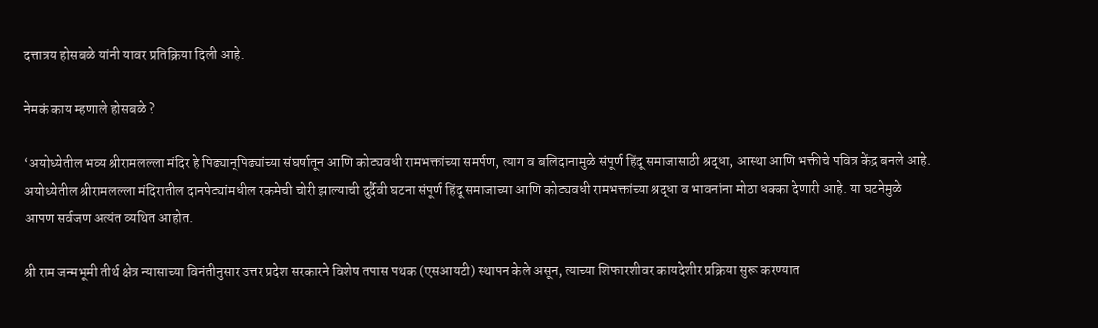दत्तात्रय होसबळे यांनी यावर प्रतिक्रिया दिली आहे.

नेमकं काय म्हणाले होसबळे ?

‘अयोध्येतील भव्य श्रीरामलल्ला मंदिर हे पिढ्यान्‌पिढ्यांच्या संघर्षातून आणि कोट्यवधी रामभक्तांच्या समर्पण, त्याग व बलिदानामुळे संपूर्ण हिंदू समाजासाठी श्रद्धा, आस्था आणि भक्तीचे पवित्र केंद्र बनले आहे. अयोध्येतील श्रीरामलल्ला मंदिरातील दानपेट्यांमधील रकमेची चोरी झाल्याची दुर्दैवी घटना संपूर्ण हिंदू समाजाच्या आणि कोट्यवधी रामभक्तांच्या श्रद्धा व भावनांना मोठा धक्का देणारी आहे. या घटनेमुळे आपण सर्वजण अत्यंत व्यथित आहोत.

श्री राम जन्मभूमी तीर्थ क्षेत्र न्यासाच्या विनंतीनुसार उत्तर प्रदेश सरकारने विशेष तपास पथक (एसआयटी) स्थापन केले असून, त्याच्या शिफारशीवर कायदेशीर प्रक्रिया सुरू करण्यात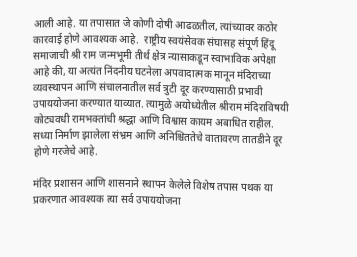आली आहे. या तपासात जे कोणी दोषी आढळतील, त्यांच्यावर कठोर कारवाई होणे आवश्यक आहे.  राष्ट्रीय स्वयंसेवक संघासह संपूर्ण हिंदू समाजाची श्री राम जन्मभूमी तीर्थ क्षेत्र न्यासाकडून स्वाभाविक अपेक्षा आहे की, या अत्यंत निंदनीय घटनेला अपवादात्मक मानून मंदिराच्या व्यवस्थापन आणि संचालनातील सर्व त्रुटी दूर करण्यासाठी प्रभावी उपाययोजना करण्यात याव्यात. त्यामुळे अयोध्येतील श्रीराम मंदिराविषयी कोट्यवधी रामभक्तांची श्रद्धा आणि विश्वास कायम अबाधित राहील. सध्या निर्माण झालेला संभ्रम आणि अनिश्चिततेचे वातावरण तातडीने दूर होणे गरजेचे आहे.

मंदिर प्रशासन आणि शासनाने स्थापन केलेले विशेष तपास पथक या प्रकरणात आवश्यक त्या सर्व उपाययोजना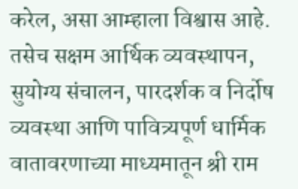करेल, असा आम्हाला विश्वास आहे.  तसेच सक्षम आर्थिक व्यवस्थापन, सुयोग्य संचालन, पारदर्शक व निर्दोष व्यवस्था आणि पावित्र्यपूर्ण धार्मिक वातावरणाच्या माध्यमातून श्री राम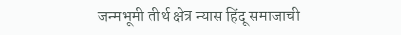जन्मभूमी तीर्थ क्षेत्र न्यास हिंदू समाजाची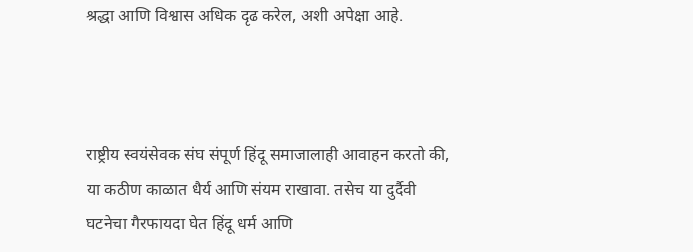श्रद्धा आणि विश्वास अधिक दृढ करेल, अशी अपेक्षा आहे.



राष्ट्रीय स्वयंसेवक संघ संपूर्ण हिंदू समाजालाही आवाहन करतो की, या कठीण काळात धैर्य आणि संयम राखावा. तसेच या दुर्दैवी घटनेचा गैरफायदा घेत हिंदू धर्म आणि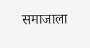समाजाला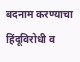बदनाम करण्याचा हिंदूविरोधी व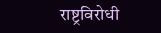राष्ट्रविरोधी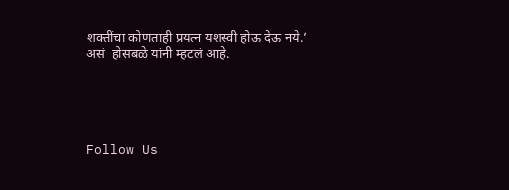शक्तींचा कोणताही प्रयत्न यशस्वी होऊ देऊ नये.’  असं  होसबळे यांनी म्हटलं आहे.





Follow Us